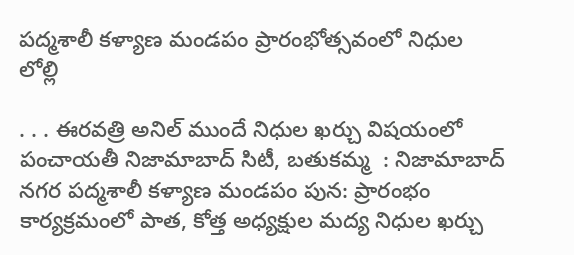పద్మశాలీ కళ్యాణ మండపం ప్రారంభోత్సవంలో నిధుల లోల్లి

. . . ఈరవత్రి అనిల్ ముందే నిధుల ఖర్చు విషయంలో పంచాయతీ నిజామాబాద్ సిటీ, బతుకమ్మ  : నిజామాబాద్ నగర పద్మశాలీ కళ్యాణ మండపం పున: ప్రారంభం కార్యక్రమంలో పాత, కోత్త అధ్యక్షుల మద్య నిధుల ఖర్చు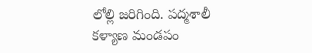లోల్లి జరిగింది. పద్మశాలీ కళ్యాణ మండపం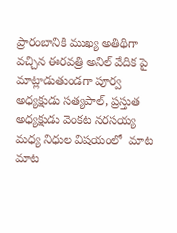ప్రారంబానికి ముఖ్య అతిథిగా వచ్చిన ఈరవత్రి అనిల్ వేదిక పై మాట్లాడుతుండగా పూర్వ అధ్యక్షుడు సత్యపాల్, ప్రస్తుత అధ్యక్షుడు వెంకట నరసయ్య మధ్య నిధుల విషయంలో  మాట మాట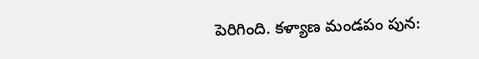పెరిగింది. కళ్యాణ మండపం పున: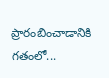ప్రారంబించాడానికి గతంలో...